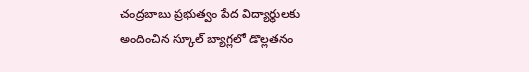చంద్రబాబు ప్రభుత్వం పేద విద్యార్థులకు అందించిన స్కూల్ బ్యాగ్లలో డొల్లతనం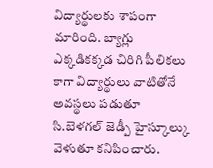విద్యార్థులకు శాపంగా మారింది. బ్యాగ్లు ఎక్కడికక్కడ చిరిగి పీలికలు కాగా విద్యార్థులు వాటితోనే అవస్థలు పడుతూ సి.బెళగల్ జెడ్పీ హైస్కూల్కు వెళుతూ కనిపించారు.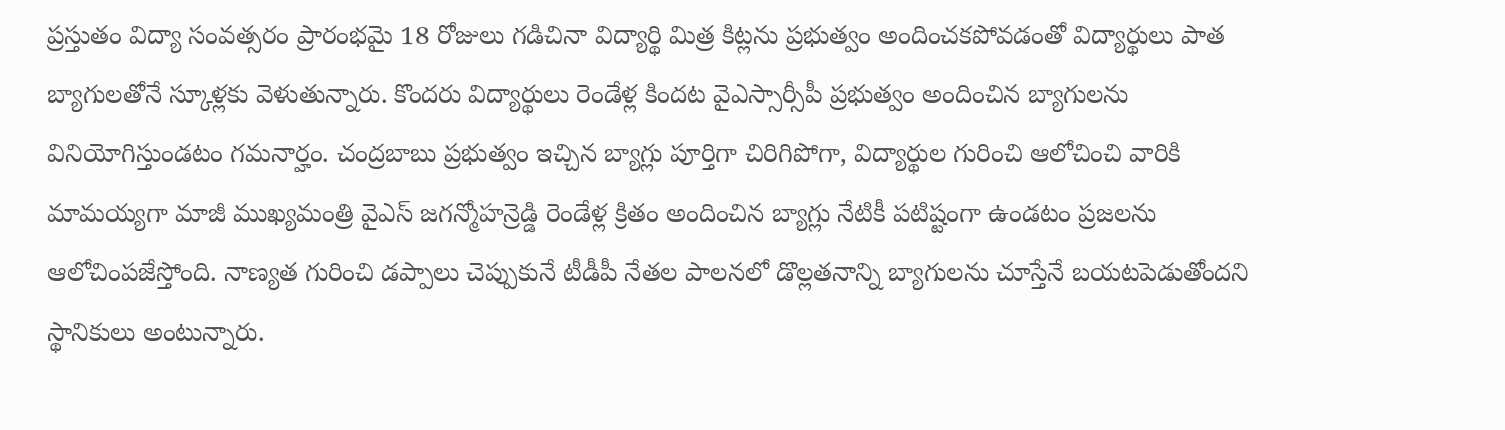ప్రస్తుతం విద్యా సంవత్సరం ప్రారంభమై 18 రోజులు గడిచినా విద్యార్థి మిత్ర కిట్లను ప్రభుత్వం అందించకపోవడంతో విద్యార్థులు పాత బ్యాగులతోనే స్కూళ్లకు వెళుతున్నారు. కొందరు విద్యార్థులు రెండేళ్ల కిందట వైఎస్సార్సీపీ ప్రభుత్వం అందించిన బ్యాగులను వినియోగిస్తుండటం గమనార్హం. చంద్రబాబు ప్రభుత్వం ఇచ్చిన బ్యాగ్లు పూర్తిగా చిరిగిపోగా, విద్యార్థుల గురించి ఆలోచించి వారికి మామయ్యగా మాజీ ముఖ్యమంత్రి వైఎస్ జగన్మోహన్రెడ్డి రెండేళ్ల క్రితం అందించిన బ్యాగ్లు నేటికీ పటిష్టంగా ఉండటం ప్రజలను ఆలోచింపజేస్తోంది. నాణ్యత గురించి డప్పాలు చెప్పుకునే టీడీపీ నేతల పాలనలో డొల్లతనాన్ని బ్యాగులను చూస్తేనే బయటపెడుతోందని స్థానికులు అంటున్నారు.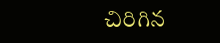చిరిగిన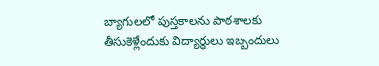బ్యాగులలో పుస్తకాలను పాఠశాలకు తీసుకెళ్లేందుకు విద్యార్థులు ఇబ్బందులు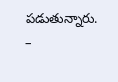పడుతున్నారు. –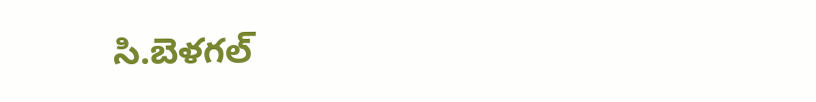సి.బెళగల్